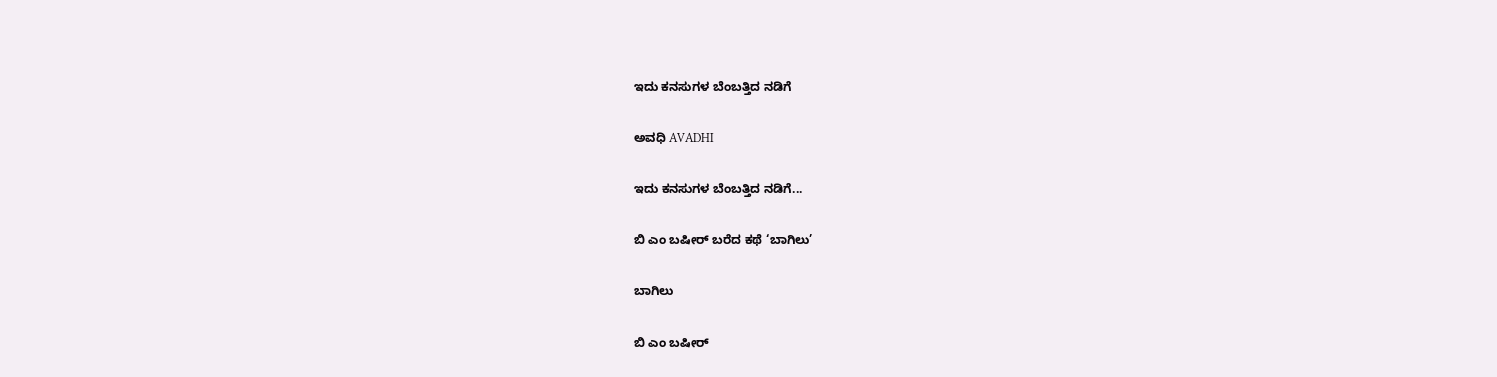ಇದು ಕನಸುಗಳ ಬೆಂಬತ್ತಿದ ನಡಿಗೆ‍

ಅವಧಿ AVADHI

ಇದು ಕನಸುಗಳ ಬೆಂಬತ್ತಿದ ನಡಿಗೆ...

ಬಿ ಎಂ ಬಷೀರ್ ಬರೆದ ಕಥೆ ‘ಬಾಗಿಲು’

ಬಾಗಿಲು

ಬಿ ಎಂ ಬಷೀರ್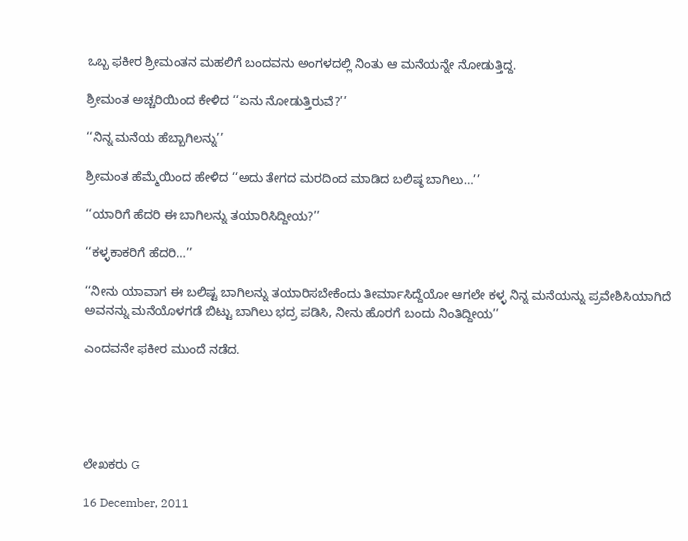ಒಬ್ಬ ಫಕೀರ ಶ್ರೀಮಂತನ ಮಹಲಿಗೆ ಬಂದವನು ಅಂಗಳದಲ್ಲಿ ನಿಂತು ಆ ಮನೆಯನ್ನೇ ನೋಡುತ್ತಿದ್ದ.

ಶ್ರೀಮಂತ ಅಚ್ಚರಿಯಿಂದ ಕೇಳಿದ ‘‘ಏನು ನೋಡುತ್ತಿರುವೆ?’’

‘‘ನಿನ್ನ ಮನೆಯ ಹೆಬ್ಬಾಗಿಲನ್ನು’’

ಶ್ರೀಮಂತ ಹೆಮ್ಮೆಯಿಂದ ಹೇಳಿದ ‘‘ಅದು ತೇಗದ ಮರದಿಂದ ಮಾಡಿದ ಬಲಿಷ್ಠ ಬಾಗಿಲು…’’

‘‘ಯಾರಿಗೆ ಹೆದರಿ ಈ ಬಾಗಿಲನ್ನು ತಯಾರಿಸಿದ್ದೀಯ?’’

‘‘ಕಳ್ಳಕಾಕರಿಗೆ ಹೆದರಿ…’’

‘‘ನೀನು ಯಾವಾಗ ಈ ಬಲಿಷ್ಟ ಬಾಗಿಲನ್ನು ತಯಾರಿಸಬೇಕೆಂದು ತೀರ್ಮಾಸಿದ್ದೆಯೋ ಆಗಲೇ ಕಳ್ಳ ನಿನ್ನ ಮನೆಯನ್ನು ಪ್ರವೇಶಿಸಿಯಾಗಿದೆ ಅವನನ್ನು ಮನೆಯೊಳಗಡೆ ಬಿಟ್ಟು ಬಾಗಿಲು ಭದ್ರ ಪಡಿಸಿ, ನೀನು ಹೊರಗೆ ಬಂದು ನಿಂತಿದ್ದೀಯ’’

ಎಂದವನೇ ಫಕೀರ ಮುಂದೆ ನಡೆದ.





ಲೇಖಕರು G

16 December, 2011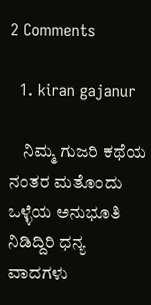2 Comments

  1. kiran gajanur

    ನಿಮ್ಮ ಗುಜರಿ ಕಥೆಯ ನಂತರ ಮತೊಂದು ಒಳ್ಳೆಯ ಅನುಭೂತಿ ನಿಡಿದ್ದಿರಿ ಧನ್ಯ ವಾದಗಳು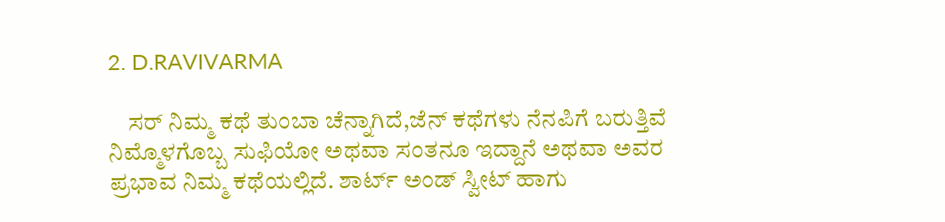2. D.RAVIVARMA

    ಸರ್ ನಿಮ್ಮ ಕಥೆ ತುಂಬಾ ಚೆನ್ನಾಗಿದೆ,ಜೆನ್ ಕಥೆಗಳು ನೆನಪಿಗೆ ಬರುತ್ತಿವೆ ನಿಮ್ಮೊಳಗೊಬ್ಬ ಸುಫಿಯೋ ಅಥವಾ ಸಂತನೂ ಇದ್ದಾನೆ ಅಥವಾ ಅವರ ಪ್ರಭಾವ ನಿಮ್ಮ ಕಥೆಯಲ್ಲಿದೆ. ಶಾರ್ಟ್ ಅಂಡ್ ಸ್ವೀಟ್ ಹಾಗು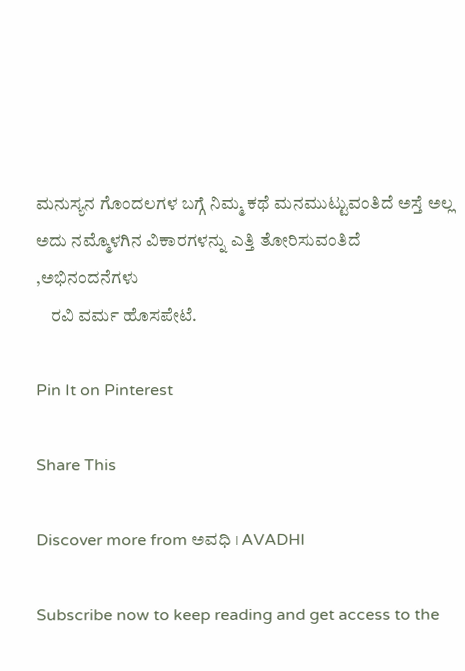ಮನುಸ್ಯನ ಗೊಂದಲಗಳ ಬಗ್ಗೆ ನಿಮ್ಮ ಕಥೆ ಮನಮುಟ್ಟುವಂತಿದೆ ಅಸ್ತೆ ಅಲ್ಲ ಅದು ನಮ್ಮೊಳಗಿನ ವಿಕಾರಗಳನ್ನು ಎತ್ತಿ ತೋರಿಸುವಂತಿದೆ ,ಅಭಿನಂದನೆಗಳು
    ರವಿ ವರ್ಮ ಹೊಸಪೇಟೆ.

Pin It on Pinterest

Share This

Discover more from ಅವಧಿ । AVADHI

Subscribe now to keep reading and get access to the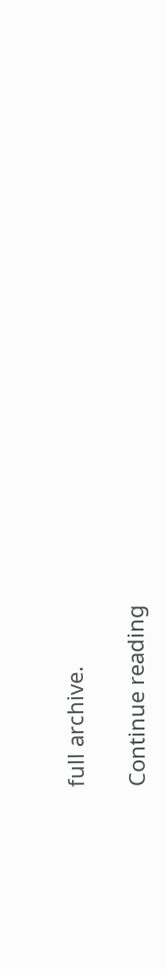full archive.

Continue reading